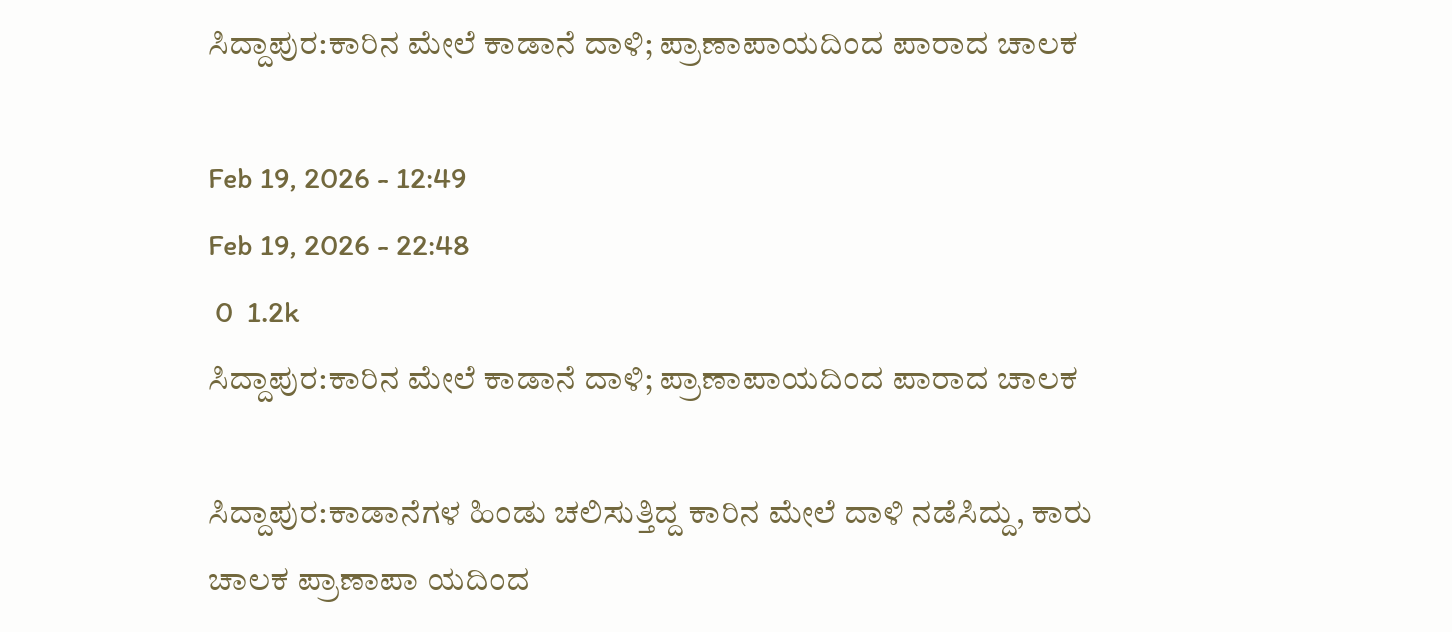ಸಿದ್ದಾಪುರ:ಕಾರಿನ ಮೇಲೆ ಕಾಡಾನೆ ದಾಳಿ; ಪ್ರಾಣಾಪಾಯದಿಂದ ಪಾರಾದ ಚಾಲಕ

Feb 19, 2026 - 12:49
Feb 19, 2026 - 22:48
 0  1.2k
ಸಿದ್ದಾಪುರ:ಕಾರಿನ ಮೇಲೆ ಕಾಡಾನೆ ದಾಳಿ; ಪ್ರಾಣಾಪಾಯದಿಂದ ಪಾರಾದ ಚಾಲಕ

ಸಿದ್ದಾಪುರ:ಕಾಡಾನೆಗಳ ಹಿಂಡು ಚಲಿಸುತ್ತಿದ್ದ ಕಾರಿನ ಮೇಲೆ ದಾಳಿ ನಡೆಸಿದ್ದು, ಕಾರು ಚಾಲಕ ಪ್ರಾಣಾಪಾ ಯದಿಂದ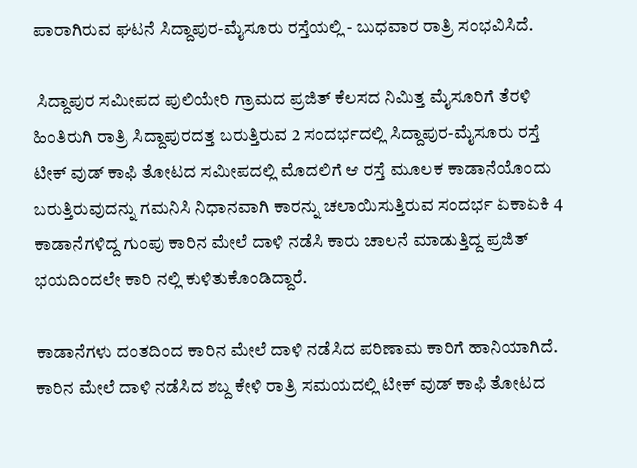ಪಾರಾಗಿರುವ ಘಟನೆ ಸಿದ್ದಾಪುರ-ಮೈಸೂರು ರಸ್ತೆಯಲ್ಲಿ - ಬುಧವಾರ ರಾತ್ರಿ ಸಂಭವಿಸಿದೆ.

 ಸಿದ್ದಾಪುರ ಸಮೀಪದ ಪುಲಿಯೇರಿ ಗ್ರಾಮದ ಪ್ರಜಿತ್ ಕೆಲಸದ ನಿಮಿತ್ತ ಮೈಸೂರಿಗೆ ತೆರಳಿ ಹಿಂತಿರುಗಿ ರಾತ್ರಿ ಸಿದ್ದಾಪುರದತ್ತ ಬರುತ್ತಿರುವ 2 ಸಂದರ್ಭದಲ್ಲಿ ಸಿದ್ದಾಪುರ-ಮೈಸೂರು ರಸ್ತೆ ಟೀಕ್ ವುಡ್ ಕಾಫಿ ತೋಟದ ಸಮೀಪದಲ್ಲಿ ಮೊದಲಿಗೆ ಆ ರಸ್ತೆ ಮೂಲಕ ಕಾಡಾನೆಯೊಂದು ಬರುತ್ತಿರುವುದನ್ನು ಗಮನಿಸಿ ನಿಧಾನವಾಗಿ ಕಾರನ್ನು ಚಲಾಯಿಸುತ್ತಿರುವ ಸಂದರ್ಭ ಏಕಾಏಕಿ 4 ಕಾಡಾನೆಗಳಿದ್ದ ಗುಂಪು ಕಾರಿನ ಮೇಲೆ ದಾಳಿ ನಡೆಸಿ ಕಾರು ಚಾಲನೆ ಮಾಡುತ್ತಿದ್ದ ಪ್ರಜಿತ್ ಭಯದಿಂದಲೇ ಕಾರಿ ನಲ್ಲಿ ಕುಳಿತುಕೊಂಡಿದ್ದಾರೆ.

ಕಾಡಾನೆಗಳು ದಂತದಿಂದ ಕಾರಿನ ಮೇಲೆ ದಾಳಿ ನಡೆಸಿದ ಪರಿಣಾಮ ಕಾರಿಗೆ ಹಾನಿಯಾಗಿದೆ. ಕಾರಿನ ಮೇಲೆ ದಾಳಿ ನಡೆಸಿದ ಶಬ್ದ ಕೇಳಿ ರಾತ್ರಿ ಸಮಯದಲ್ಲಿ ಟೀಕ್ ವುಡ್ ಕಾಫಿ ತೋಟದ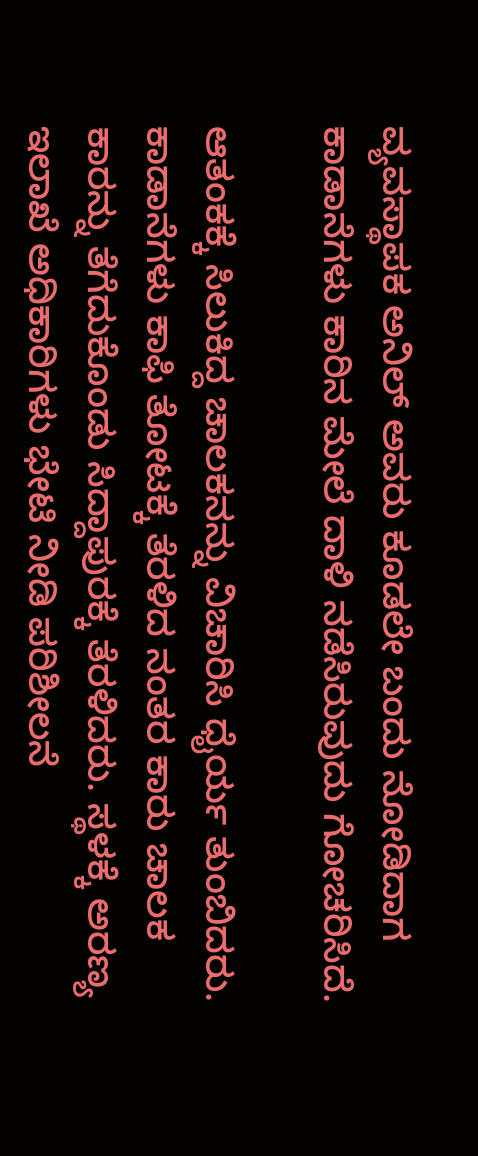ವ್ಯವಸ್ಥಾಪಕ ಅನಿಲ್ ಅವರು ಕೂಡಲೇ ಬಂದು ನೋಡಿದಾಗ ಕಾಡಾನೆಗಳು ಕಾರಿನ ಮೇಲೆ ದಾಳಿ ನಡೆಸಿರುವುದು ಗೋಚರಿಸಿದೆ.

ಆತಂಕಕ್ಕೆ ಸಿಲುಕಿದ್ದ ಚಾಲಕನನ್ನು ವಿಚಾರಿಸಿ ಧೈರ್ಯ ತುಂಬಿದರು. ಕಾಡಾನೆಗಳು ಕಾಫಿ ತೋಟಕ್ಕೆ ತೆರಳಿದ ನಂತರ ಕಾರು ಚಾಲಕ ಕಾರನ್ನು ತೆಗೆದುಕೊಂಡು ಸಿದ್ದಾಪುರಕ್ಕೆ ತೆರಳಿದರು. ಸ್ಥಳಕ್ಕೆ ಅರಣ್ಯ ಇಲಾಖೆ ಅಧಿಕಾರಿಗಳು ಭೇಟಿ ನೀಡಿ ಪರಿಶೀಲನೆ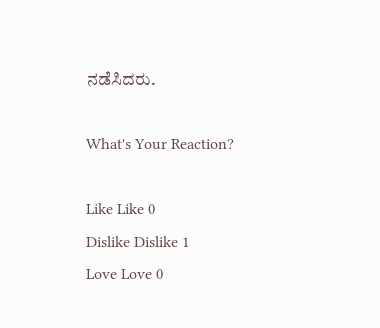ನಡೆಸಿದರು.

What's Your Reaction?

Like Like 0
Dislike Dislike 1
Love Love 0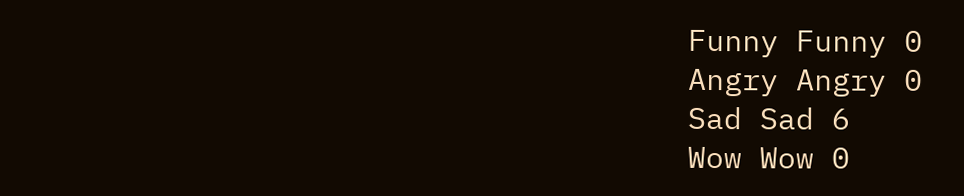Funny Funny 0
Angry Angry 0
Sad Sad 6
Wow Wow 0